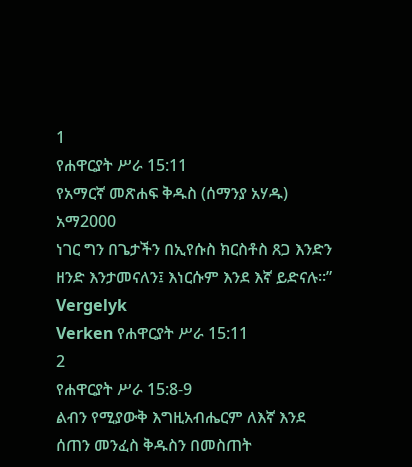1
የሐዋርያት ሥራ 15:11
የአማርኛ መጽሐፍ ቅዱስ (ሰማንያ አሃዱ)
አማ2000
ነገር ግን በጌታችን በኢየሱስ ክርስቶስ ጸጋ እንድን ዘንድ እንታመናለን፤ እነርሱም እንደ እኛ ይድናሉ።”
Vergelyk
Verken የሐዋርያት ሥራ 15:11
2
የሐዋርያት ሥራ 15:8-9
ልብን የሚያውቅ እግዚአብሔርም ለእኛ እንደ ሰጠን መንፈስ ቅዱስን በመስጠት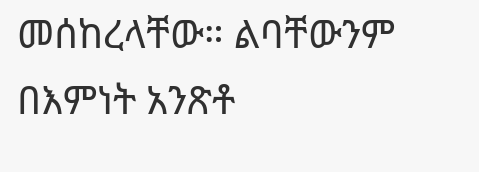መሰከረላቸው። ልባቸውንም በእምነት አንጽቶ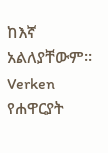ከእኛ አልለያቸውም።
Verken የሐዋርያት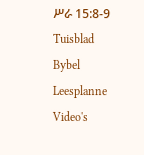ሥራ 15:8-9
Tuisblad
Bybel
Leesplanne
Video's